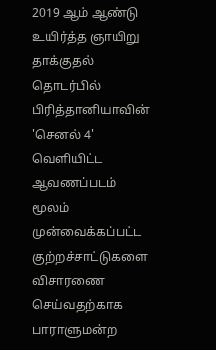2019 ஆம் ஆண்டு உயிர்த்த ஞாயிறு தாக்குதல் தொடர்பில் பிரித்தானியாவின் 'செனல் 4' வெளியிட்ட ஆவணப்படம் மூலம் முன்வைக்கப்பட்ட குற்றச்சாட்டுகளை விசாரணை செய்வதற்காக பாராளுமன்ற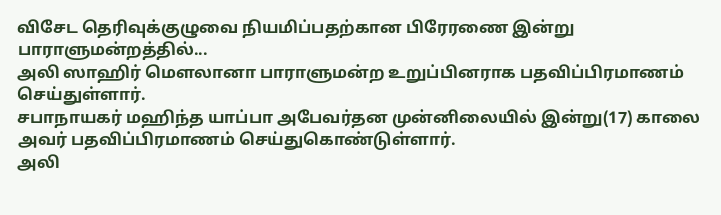விசேட தெரிவுக்குழுவை நியமிப்பதற்கான பிரேரணை இன்று பாராளுமன்றத்தில்...
அலி ஸாஹிர் மௌலானா பாராளுமன்ற உறுப்பினராக பதவிப்பிரமாணம் செய்துள்ளார்.
சபாநாயகர் மஹிந்த யாப்பா அபேவர்தன முன்னிலையில் இன்று(17) காலை அவர் பதவிப்பிரமாணம் செய்துகொண்டுள்ளார்.
அலி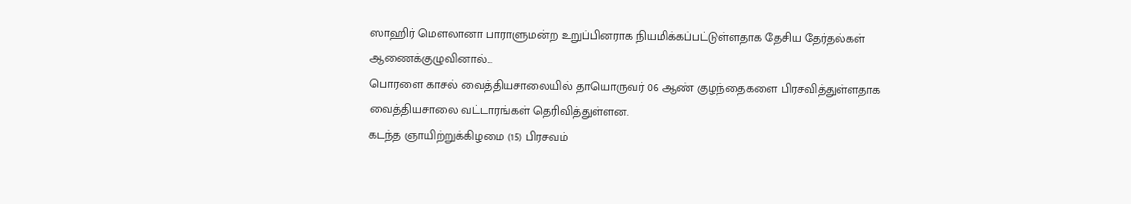ஸாஹிர் மௌலானா பாராளுமன்ற உறுப்பினராக நியமிக்கப்பட்டுள்ளதாக தேசிய தேர்தல்கள் ஆணைக்குழுவினால்...
பொரளை காசல் வைத்தியசாலையில் தாயொருவர் 06 ஆண் குழந்தைகளை பிரசவித்துள்ளதாக வைத்தியசாலை வட்டாரங்கள் தெரிவித்துள்ளன.
கடந்த ஞாயிற்றுக்கிழமை (15) பிரசவம்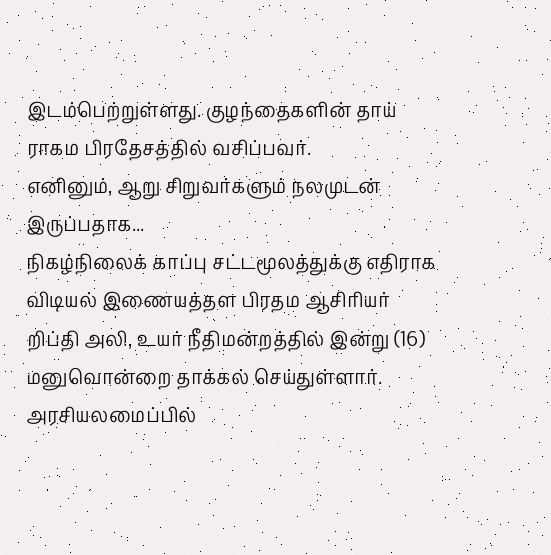இடம்பெற்றுள்ளது. குழந்தைகளின் தாய் ராகம பிரதேசத்தில் வசிப்பவர்.
எனினும், ஆறு சிறுவர்களும் நலமுடன் இருப்பதாக...
நிகழ்நிலைக் காப்பு சட்டமூலத்துக்கு எதிராக விடியல் இணையத்தள பிரதம ஆசிரியர் றிப்தி அலி, உயர் நீதிமன்றத்தில் இன்று (16) மனுவொன்றை தாக்கல் செய்துள்ளார்.
அரசியலமைப்பில்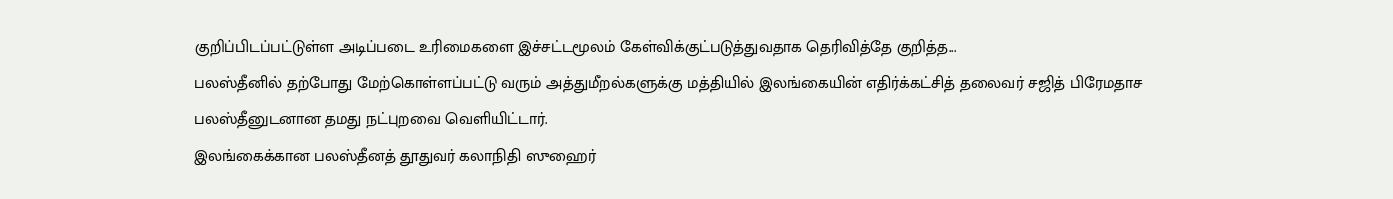குறிப்பிடப்பட்டுள்ள அடிப்படை உரிமைகளை இச்சட்டமூலம் கேள்விக்குட்படுத்துவதாக தெரிவித்தே குறித்த...
பலஸ்தீனில் தற்போது மேற்கொள்ளப்பட்டு வரும் அத்துமீறல்களுக்கு மத்தியில் இலங்கையின் எதிர்க்கட்சித் தலைவர் சஜித் பிரேமதாச பலஸ்தீனுடனான தமது நட்புறவை வெளியிட்டார்.
இலங்கைக்கான பலஸ்தீனத் தூதுவர் கலாநிதி ஸுஹைர்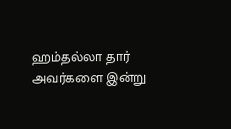ஹம்தல்லா தார் அவர்களை இன்று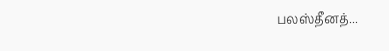பலஸ்தீனத்...